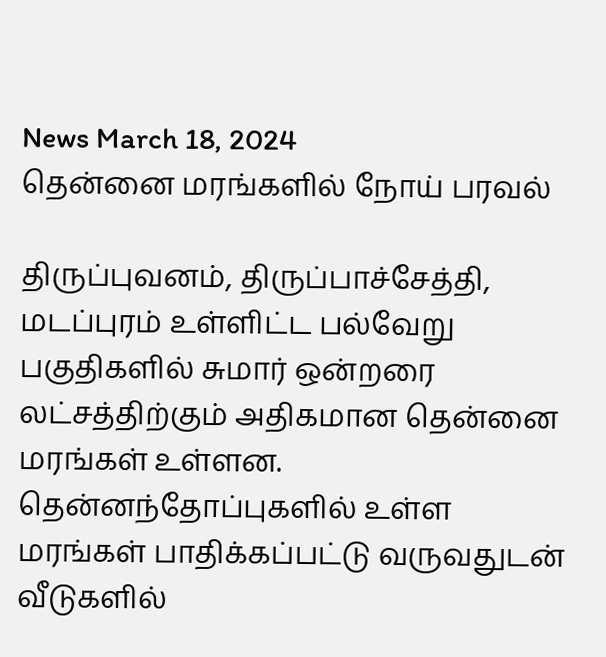News March 18, 2024
தென்னை மரங்களில் நோய் பரவல்

திருப்புவனம், திருப்பாச்சேத்தி, மடப்புரம் உள்ளிட்ட பல்வேறு பகுதிகளில் சுமார் ஒன்றரை லட்சத்திற்கும் அதிகமான தென்னை மரங்கள் உள்ளன. தென்னந்தோப்புகளில் உள்ள மரங்கள் பாதிக்கப்பட்டு வருவதுடன் வீடுகளில்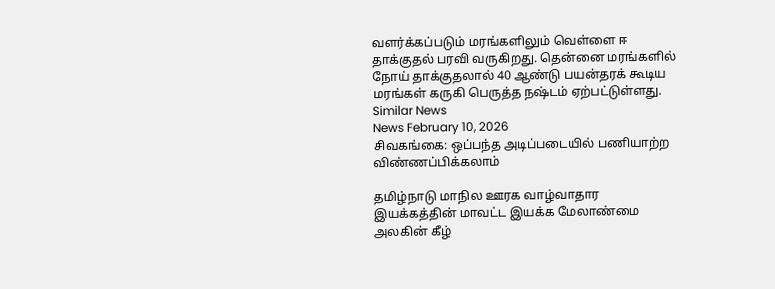வளர்க்கப்படும் மரங்களிலும் வெள்ளை ஈ தாக்குதல் பரவி வருகிறது. தென்னை மரங்களில் நோய் தாக்குதலால் 40 ஆண்டு பயன்தரக் கூடிய மரங்கள் கருகி பெருத்த நஷ்டம் ஏற்பட்டுள்ளது.
Similar News
News February 10, 2026
சிவகங்கை: ஒப்பந்த அடிப்படையில் பணியாற்ற விண்ணப்பிக்கலாம்

தமிழ்நாடு மாநில ஊரக வாழ்வாதார இயக்கத்தின் மாவட்ட இயக்க மேலாண்மை அலகின் கீழ்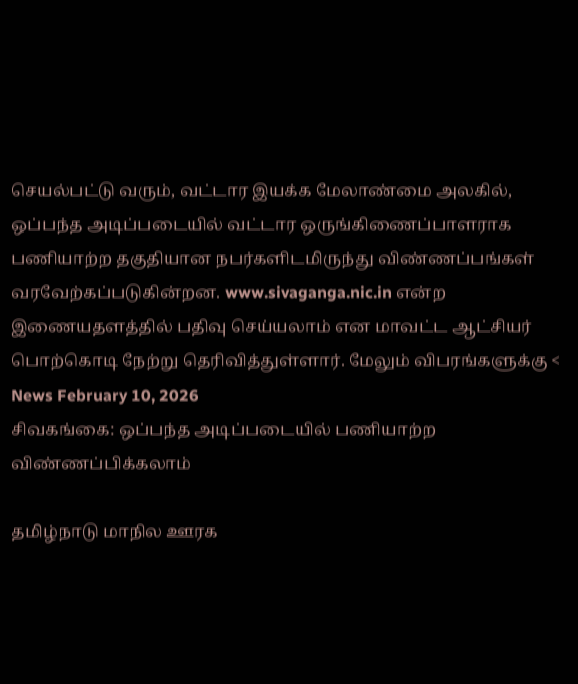செயல்பட்டு வரும், வட்டார இயக்க மேலாண்மை அலகில், ஒப்பந்த அடிப்படையில் வட்டார ஒருங்கிணைப்பாளராக பணியாற்ற தகுதியான நபர்களிடமிருந்து விண்ணப்பங்கள் வரவேற்கப்படுகின்றன. www.sivaganga.nic.in என்ற இணையதளத்தில் பதிவு செய்யலாம் என மாவட்ட ஆட்சியர் பொற்கொடி நேற்று தெரிவித்துள்ளார். மேலும் விபரங்களுக்கு <
News February 10, 2026
சிவகங்கை: ஒப்பந்த அடிப்படையில் பணியாற்ற விண்ணப்பிக்கலாம்

தமிழ்நாடு மாநில ஊரக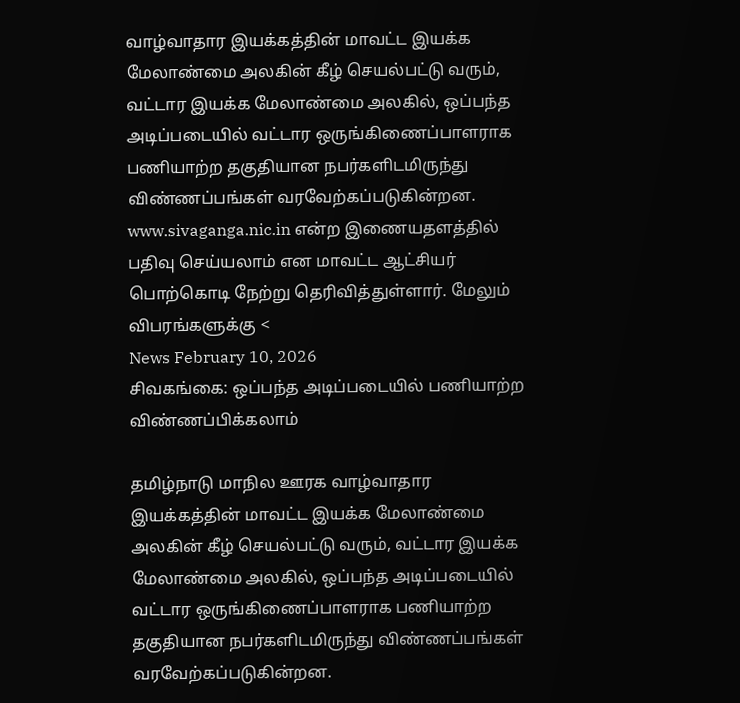வாழ்வாதார இயக்கத்தின் மாவட்ட இயக்க மேலாண்மை அலகின் கீழ் செயல்பட்டு வரும், வட்டார இயக்க மேலாண்மை அலகில், ஒப்பந்த அடிப்படையில் வட்டார ஒருங்கிணைப்பாளராக பணியாற்ற தகுதியான நபர்களிடமிருந்து விண்ணப்பங்கள் வரவேற்கப்படுகின்றன. www.sivaganga.nic.in என்ற இணையதளத்தில் பதிவு செய்யலாம் என மாவட்ட ஆட்சியர் பொற்கொடி நேற்று தெரிவித்துள்ளார். மேலும் விபரங்களுக்கு <
News February 10, 2026
சிவகங்கை: ஒப்பந்த அடிப்படையில் பணியாற்ற விண்ணப்பிக்கலாம்

தமிழ்நாடு மாநில ஊரக வாழ்வாதார இயக்கத்தின் மாவட்ட இயக்க மேலாண்மை அலகின் கீழ் செயல்பட்டு வரும், வட்டார இயக்க மேலாண்மை அலகில், ஒப்பந்த அடிப்படையில் வட்டார ஒருங்கிணைப்பாளராக பணியாற்ற தகுதியான நபர்களிடமிருந்து விண்ணப்பங்கள் வரவேற்கப்படுகின்றன.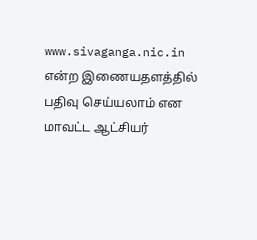www.sivaganga.nic.in என்ற இணையதளத்தில் பதிவு செய்யலாம் என மாவட்ட ஆட்சியர்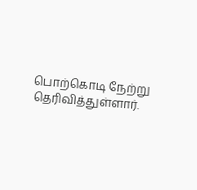பொற்கொடி நேற்று தெரிவித்துள்ளார்.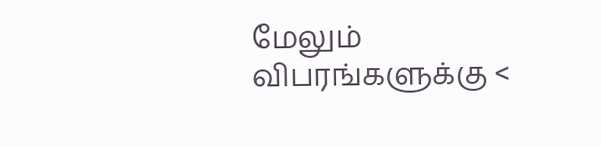மேலும் விபரங்களுக்கு <